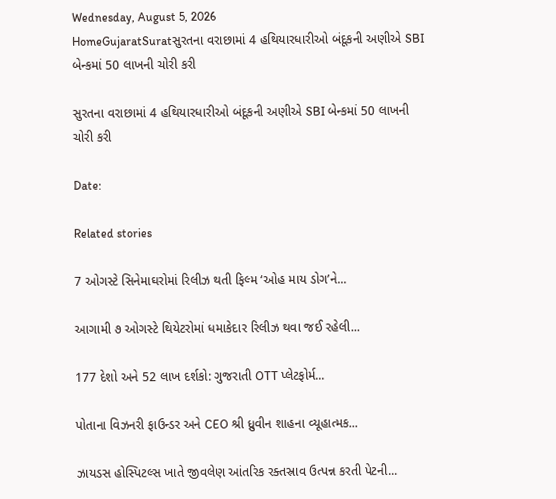Wednesday, August 5, 2026
HomeGujaratSuratસુરતના વરાછામાં 4 હથિયારધારીઓ બંદૂકની અણીએ SBI બેન્કમાં 50 લાખની ચોરી કરી

સુરતના વરાછામાં 4 હથિયારધારીઓ બંદૂકની અણીએ SBI બેન્કમાં 50 લાખની ચોરી કરી

Date:

Related stories

7 ઓગસ્ટે સિનેમાઘરોમાં રિલીઝ થતી ફિલ્મ ‘ઓહ માય ડોગ’ને...

આગામી ૭ ઓગસ્ટે થિયેટરોમાં ધમાકેદાર રિલીઝ થવા જઈ રહેલી...

177 દેશો અને 52 લાખ દર્શકો: ગુજરાતી OTT પ્લેટફોર્મ...

પોતાના વિઝનરી ફાઉન્ડર અને CEO શ્રી ધ્રુવીન શાહના વ્યૂહાત્મક...

ઝાયડસ હોસ્પિટલ્સ ખાતે જીવલેણ આંતરિક રક્તસ્રાવ ઉત્પન્ન કરતી પેટની...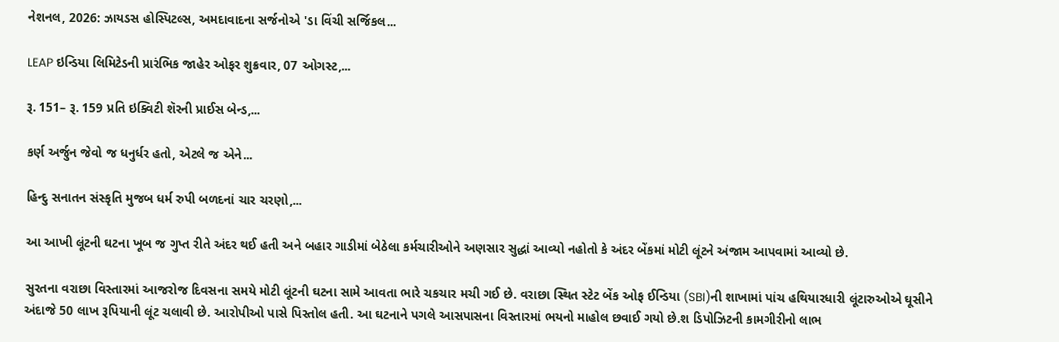નેશનલ, 2026: ઝાયડસ હોસ્પિટલ્સ, અમદાવાદના સર્જનોએ 'ડા વિંચી સર્જિકલ...

LEAP ઇન્ડિયા લિમિટેડની પ્રારંભિક જાહેર ઓફર શુક્રવાર, 07 ઓગસ્ટ,...

રૂ. 151– રૂ. 159 પ્રતિ ઇક્વિટી શૅરની પ્રાઈસ બેન્ડ,...

કર્ણ અર્જુન જેવો જ ધનુર્ધર હતો, એટલે જ એને...

હિન્દુ સનાતન સંસ્કૃતિ મુજબ ધર્મ રુપી બળદનાં ચાર ચરણો,...

આ આખી લૂંટની ઘટના ખૂબ જ ગુપ્ત રીતે અંદર થઈ હતી અને બહાર ગાડીમાં બેઠેલા કર્મચારીઓને અણસાર સુદ્ધાં આવ્યો નહોતો કે અંદર બેંકમાં મોટી લૂંટને અંજામ આપવામાં આવ્યો છે.

સુરતના વરાછા વિસ્તારમાં આજરોજ દિવસના સમયે મોટી લૂંટની ઘટના સામે આવતા ભારે ચકચાર મચી ગઈ છે. વરાછા સ્થિત સ્ટેટ બેંક ઓફ ઈન્ડિયા (SBI)ની શાખામાં પાંચ હથિયારધારી લૂંટારુઓએ ઘૂસીને અંદાજે 50 લાખ રૂપિયાની લૂંટ ચલાવી છે. આરોપીઓ પાસે પિસ્તોલ હતી. આ ઘટનાને પગલે આસપાસના વિસ્તારમાં ભયનો માહોલ છવાઈ ગયો છે.શ ડિપોઝિટની કામગીરીનો લાભ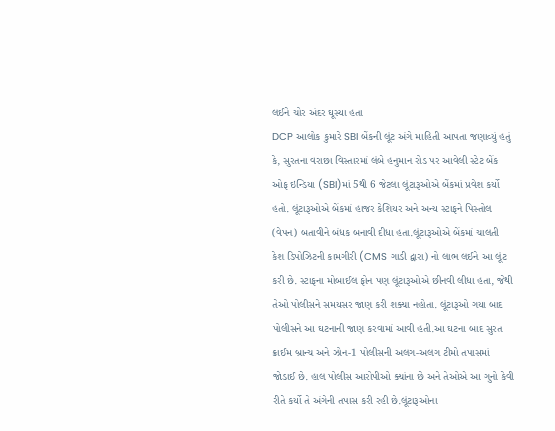લઈને ચોર અંદર ઘૂસ્યા હતા
DCP આલોક કુમારે SBI બેંકની લૂંટ અંગે માહિતી આપતા જણાવ્યું હતું કે, સુરતના વરાછા વિસ્તારમાં લંબે હનુમાન રોડ પર આવેલી સ્ટેટ બેંક ઓફ ઇન્ડિયા (SBI)માં 5થી 6 જેટલા લૂંટારૂઓએ બેંકમાં પ્રવેશ કર્યો હતો. લૂંટારૂઓએ બેંકમાં હાજર કેશિયર અને અન્ય સ્ટાફને પિસ્તોલ (વેપન) બતાવીને બંધક બનાવી દીધા હતા.લૂંટારૂઓએ બેંકમાં ચાલતી કેશ ડિપોઝિટની કામગીરી (CMS ગાડી દ્વારા) નો લાભ લઈને આ લૂંટ કરી છે. સ્ટાફના મોબાઈલ ફોન પણ લૂંટારૂઓએ છીનવી લીધા હતા, જેથી તેઓ પોલીસને સમયસર જાણ કરી શક્યા નહોતા. લૂંટારૂઓ ગયા બાદ પોલીસને આ ઘટનાની જાણ કરવામાં આવી હતી.આ ઘટના બાદ સુરત ક્રાઈમ બ્રાન્ચ અને ઝોન-1 પોલીસની અલગ-અલગ ટીમો તપાસમાં જોડાઈ છે. હાલ પોલીસ આરોપીઓ ક્યાંના છે અને તેઓએ આ ગુનો કેવી રીતે કર્યો તે અંગેની તપાસ કરી રહી છે.લૂંટારૂઓના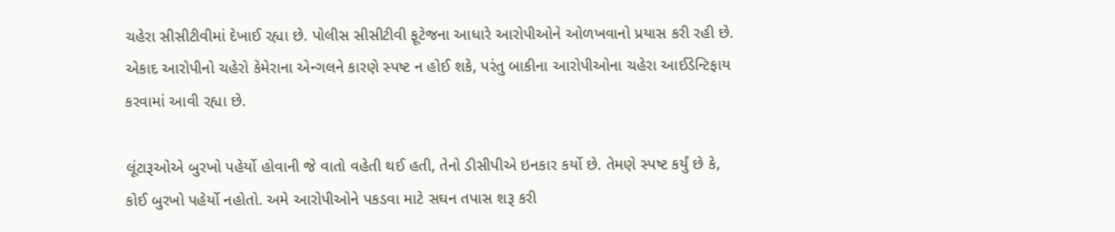ચહેરા સીસીટીવીમાં દેખાઈ રહ્યા છે. પોલીસ સીસીટીવી ફૂટેજના આધારે આરોપીઓને ઓળખવાનો પ્રયાસ કરી રહી છે. એકાદ આરોપીનો ચહેરો કેમેરાના એન્ગલને કારણે સ્પષ્ટ ન હોઈ શકે, પરંતુ બાકીના આરોપીઓના ચહેરા આઈડેન્ટિફાય કરવામાં આવી રહ્યા છે.

લૂંટારૂઓએ બુરખો પહેર્યો હોવાની જે વાતો વહેતી થઈ હતી, તેનો ડીસીપીએ ઇનકાર કર્યો છે. તેમણે સ્પષ્ટ કર્યું છે કે, કોઈ બુરખો પહેર્યો નહોતો. અમે આરોપીઓને પકડવા માટે સઘન તપાસ શરૂ કરી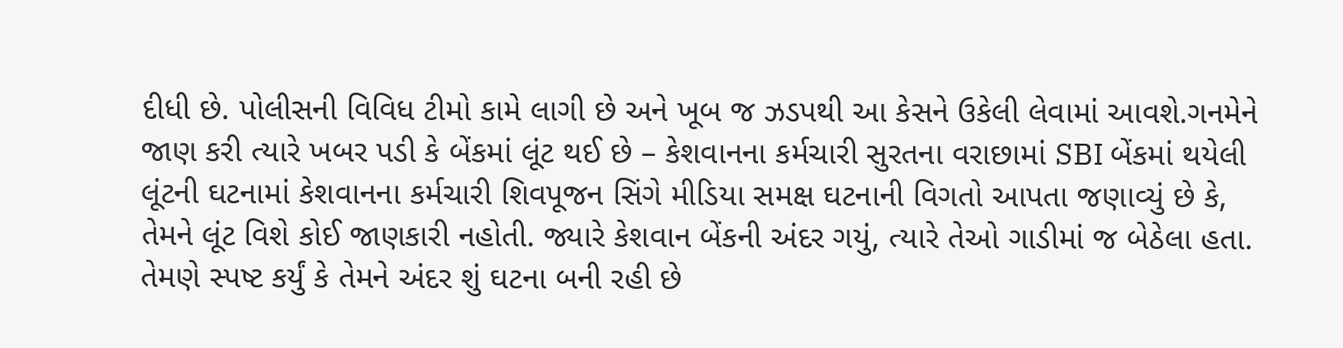દીધી છે. પોલીસની વિવિધ ટીમો કામે લાગી છે અને ખૂબ જ ઝડપથી આ કેસને ઉકેલી લેવામાં આવશે.ગનમેને જાણ કરી ત્યારે ખબર પડી કે બેંકમાં લૂંટ થઈ છે – કેશવાનના કર્મચારી સુરતના વરાછામાં SBI બેંકમાં થયેલી લૂંટની ઘટનામાં કેશવાનના કર્મચારી શિવપૂજન સિંગે મીડિયા સમક્ષ ઘટનાની વિગતો આપતા જણાવ્યું છે કે, તેમને લૂંટ વિશે કોઈ જાણકારી નહોતી. જ્યારે કેશવાન બેંકની અંદર ગયું, ત્યારે તેઓ ગાડીમાં જ બેઠેલા હતા. તેમણે સ્પષ્ટ કર્યું કે તેમને અંદર શું ઘટના બની રહી છે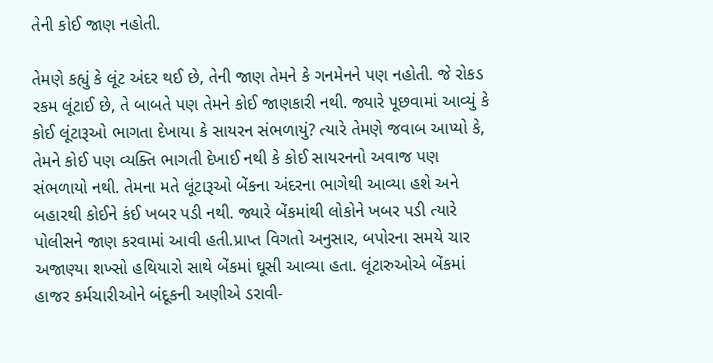તેની કોઈ જાણ નહોતી.

તેમણે કહ્યું કે લૂંટ અંદર થઈ છે, તેની જાણ તેમને કે ગનમેનને પણ નહોતી. જે રોકડ રકમ લૂંટાઈ છે, તે બાબતે પણ તેમને કોઈ જાણકારી નથી. જ્યારે પૂછવામાં આવ્યું કે કોઈ લૂંટારૂઓ ભાગતા દેખાયા કે સાયરન સંભળાયું? ત્યારે તેમણે જવાબ આપ્યો કે, તેમને કોઈ પણ વ્યક્તિ ભાગતી દેખાઈ નથી કે કોઈ સાયરનનો અવાજ પણ સંભળાયો નથી. તેમના મતે લૂંટારૂઓ બેંકના અંદરના ભાગેથી આવ્યા હશે અને બહારથી કોઈને કંઈ ખબર પડી નથી. જ્યારે બેંકમાંથી લોકોને ખબર પડી ત્યારે પોલીસને જાણ કરવામાં આવી હતી.પ્રાપ્ત વિગતો અનુસાર, બપોરના સમયે ચાર અજાણ્યા શખ્સો હથિયારો સાથે બેંકમાં ઘૂસી આવ્યા હતા. લૂંટારુઓએ બેંકમાં હાજર કર્મચારીઓને બંદૂકની અણીએ ડરાવી-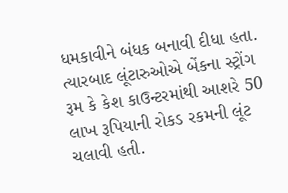ધમકાવીને બંધક બનાવી દીધા હતા. ત્યારબાદ લૂંટારુઓએ બેંકના સ્ટ્રોંગ રૂમ કે કેશ કાઉન્ટરમાંથી આશરે 50 લાખ રૂપિયાની રોકડ રકમની લૂંટ ચલાવી હતી.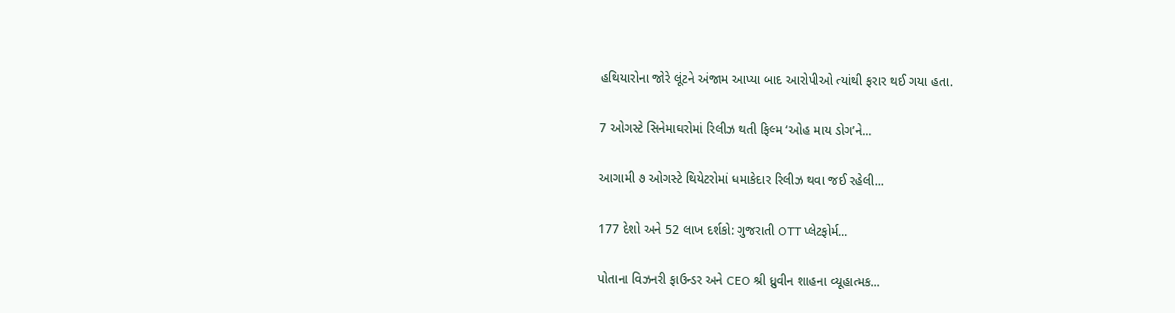હથિયારોના જોરે લૂંટને અંજામ આપ્યા બાદ આરોપીઓ ત્યાંથી ફરાર થઈ ગયા હતા.

7 ઓગસ્ટે સિનેમાઘરોમાં રિલીઝ થતી ફિલ્મ ‘ઓહ માય ડોગ’ને...

આગામી ૭ ઓગસ્ટે થિયેટરોમાં ધમાકેદાર રિલીઝ થવા જઈ રહેલી...

177 દેશો અને 52 લાખ દર્શકો: ગુજરાતી OTT પ્લેટફોર્મ...

પોતાના વિઝનરી ફાઉન્ડર અને CEO શ્રી ધ્રુવીન શાહના વ્યૂહાત્મક...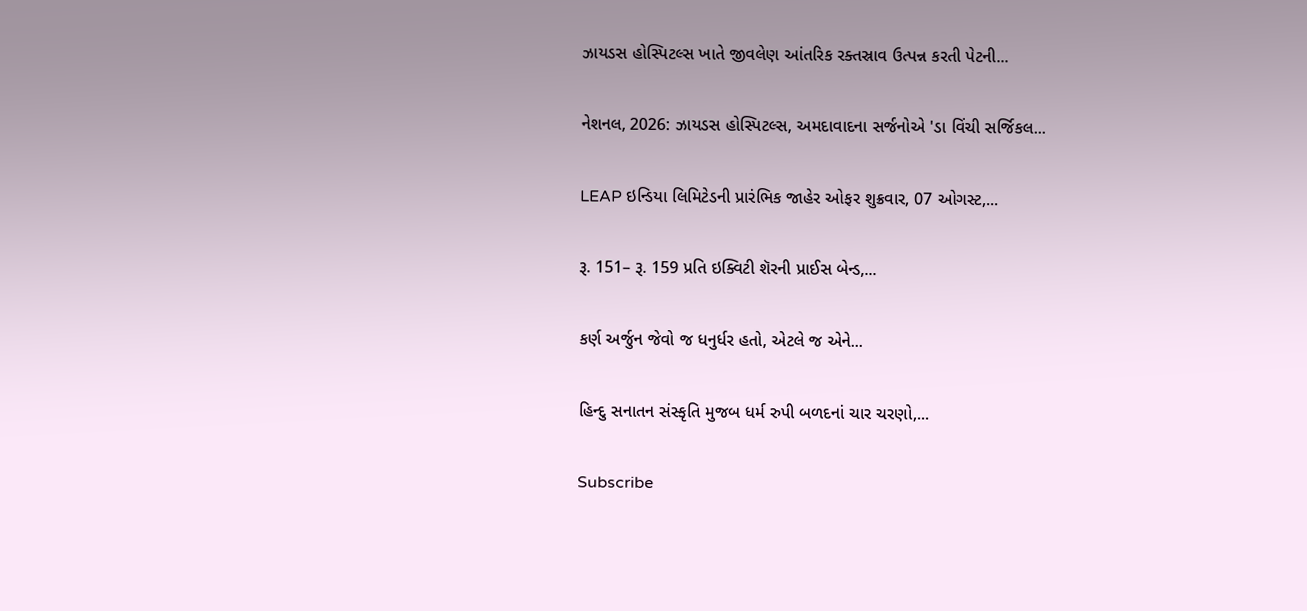ઝાયડસ હોસ્પિટલ્સ ખાતે જીવલેણ આંતરિક રક્તસ્રાવ ઉત્પન્ન કરતી પેટની...

નેશનલ, 2026: ઝાયડસ હોસ્પિટલ્સ, અમદાવાદના સર્જનોએ 'ડા વિંચી સર્જિકલ...

LEAP ઇન્ડિયા લિમિટેડની પ્રારંભિક જાહેર ઓફર શુક્રવાર, 07 ઓગસ્ટ,...

રૂ. 151– રૂ. 159 પ્રતિ ઇક્વિટી શૅરની પ્રાઈસ બેન્ડ,...

કર્ણ અર્જુન જેવો જ ધનુર્ધર હતો, એટલે જ એને...

હિન્દુ સનાતન સંસ્કૃતિ મુજબ ધર્મ રુપી બળદનાં ચાર ચરણો,...

Subscribe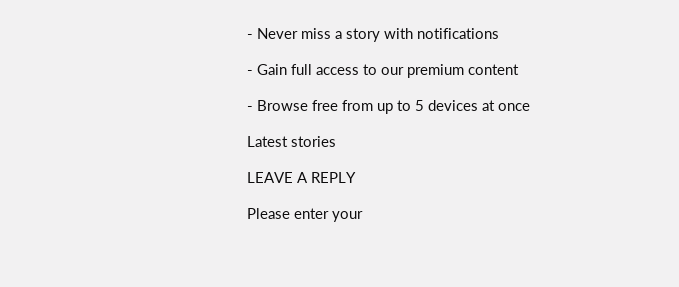- Never miss a story with notifications

- Gain full access to our premium content

- Browse free from up to 5 devices at once

Latest stories

LEAVE A REPLY

Please enter your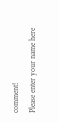comment!
Please enter your name here